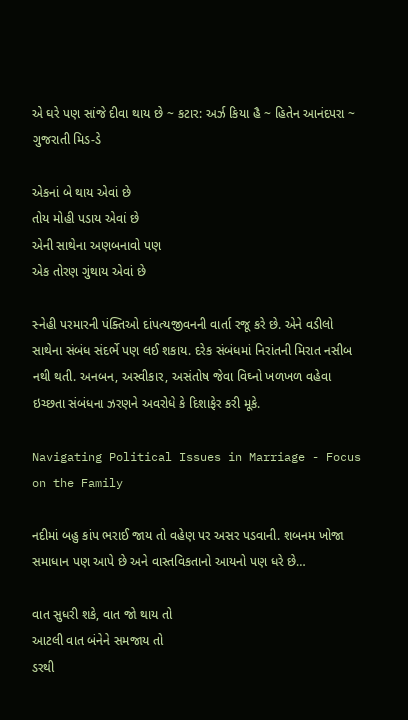એ ઘરે પણ સાંજે દીવા થાય છે ~ કટાર: અર્ઝ કિયા હૈ ~ હિતેન આનંદપરા ~ ગુજરાતી મિડ-ડે

એકનાં બે થાય એવાં છે
તોય મોહી પડાય એવાં છે
એની સાથેના અણબનાવો પણ
એક તોરણ ગુંથાય એવાં છે

સ્નેહી પરમારની પંક્તિઓ દાંપત્યજીવનની વાર્તા રજૂ કરે છે. એને વડીલો સાથેના સંબંધ સંદર્ભે પણ લઈ શકાય. દરેક સંબંધમાં નિરાંતની મિરાત નસીબ નથી થતી. અનબન, અસ્વીકાર, અસંતોષ જેવા વિઘ્નો ખળખળ વહેવા ઇચ્છતા સંબંધના ઝરણને અવરોધે કે દિશાફેર કરી મૂકે.

Navigating Political Issues in Marriage - Focus on the Family

નદીમાં બહુ કાંપ ભરાઈ જાય તો વહેણ પર અસર પડવાની. શબનમ ખોજા સમાધાન પણ આપે છે અને વાસ્તવિકતાનો આયનો પણ ધરે છે…

વાત સુધરી શકે, વાત જો થાય તો
આટલી વાત બંનેને સમજાય તો
ડરથી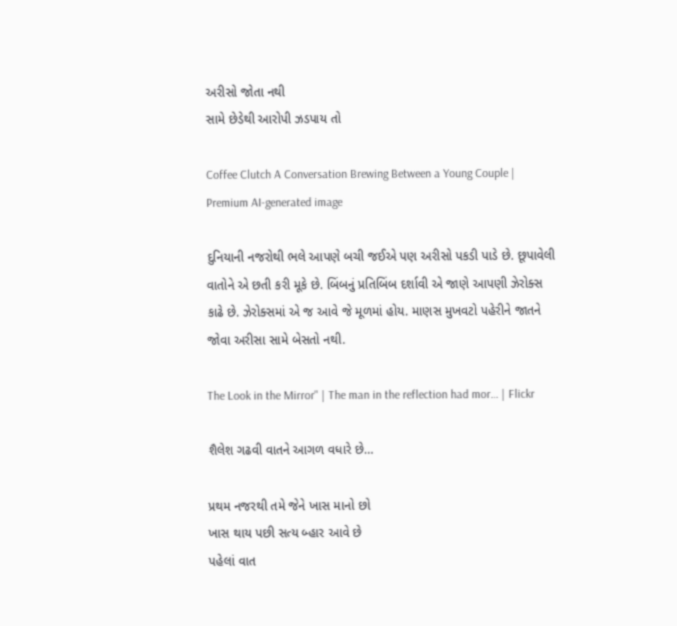અરીસો જોતા નથી
સામે છેડેથી આરોપી ઝડપાય તો

Coffee Clutch A Conversation Brewing Between a Young Couple | Premium AI-generated image

દુનિયાની નજરોથી ભલે આપણે બચી જઈએ પણ અરીસો પકડી પાડે છે. છૂપાવેલી વાતોને એ છતી કરી મૂકે છે. બિંબનું પ્રતિબિંબ દર્શાવી એ જાણે આપણી ઝેરોક્સ કાઢે છે. ઝેરોક્સમાં એ જ આવે જે મૂળમાં હોય. માણસ મુખવટો પહેરીને જાતને જોવા અરીસા સામે બેસતો નથી.

The Look in the Mirror" | The man in the reflection had mor… | Flickr

શૈલેશ ગઢવી વાતને આગળ વધારે છે…

પ્રથમ નજરથી તમે જેને ખાસ માનો છો
ખાસ થાય પછી સત્ય બ્હાર આવે છે
પહેલાં વાત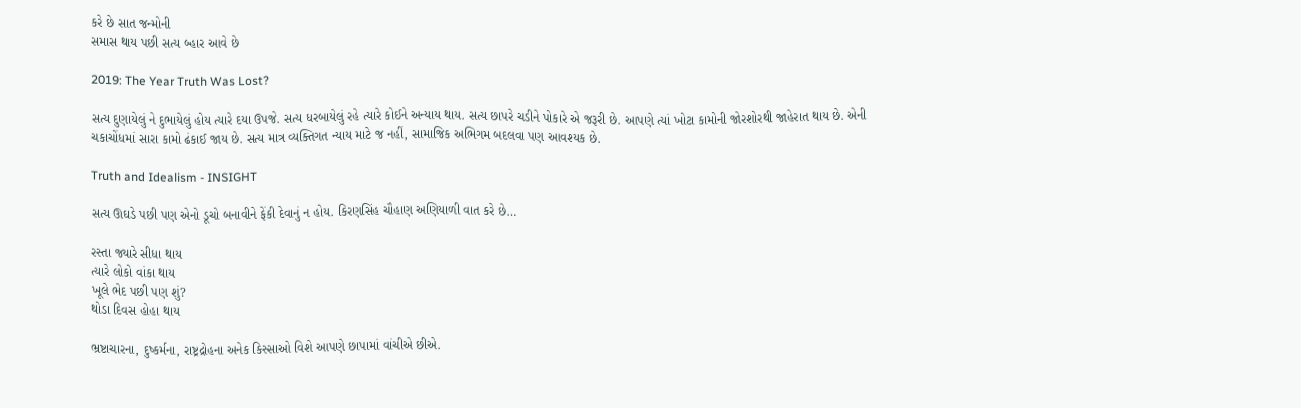કરે છે સાત જન્મોની
સમાસ થાય પછી સત્ય બ્હાર આવે છે

2019: The Year Truth Was Lost?

સત્ય દુણાયેલું ને દુભાયેલું હોય ત્યારે દયા ઉપજે. સત્ય ધરબાયેલું રહે ત્યારે કોઈને અન્યાય થાય. સત્ય છાપરે ચડીને પોકારે એ જરૂરી છે. આપણે ત્યાં ખોટા કામોની જોરશોરથી જાહેરાત થાય છે. એની ચકાચોંધમાં સારા કામો ઢંકાઈ જાય છે. સત્ય માત્ર વ્યક્તિગત ન્યાય માટે જ નહીં, સામાજિક અભિગમ બદલવા પણ આવશ્યક છે.

Truth and Idealism - INSIGHT

સત્ય ઊઘડે પછી પણ એનો ડૂચો બનાવીને ફેંકી દેવાનું ન હોય. કિરણસિંહ ચૌહાણ અણિયાળી વાત કરે છે…

રસ્તા જ્યારે સીધા થાય
ત્યારે લોકો વાંકા થાય
ખૂલે ભેદ પછી પણ શું?
થોડા દિવસ હોહા થાય

ભ્રષ્ટાચારના, દુષ્કર્મના, રાષ્ટ્રદ્રોહના અનેક કિસ્સાઓ વિશે આપણે છાપામાં વાંચીએ છીએ.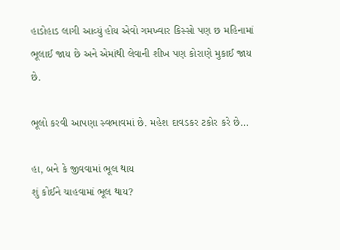હાડોહાડ લાગી આવ્યું હોય એવો ગમખ્વાર કિસ્સો પણ છ મહિનામાં ભૂલાઈ જાય છે અને એમાંથી લેવાની શીખ પણ કોરાણે મુકાઈ જાય છે.

ભૂલો કરવી આપણા સ્વભાવમાં છે. મહેશ દાવડકર ટકોર કરે છે…

હા, બને કે જીવવામાં ભૂલ થાય
શું કોઈને ચાહવામાં ભૂલ થાય?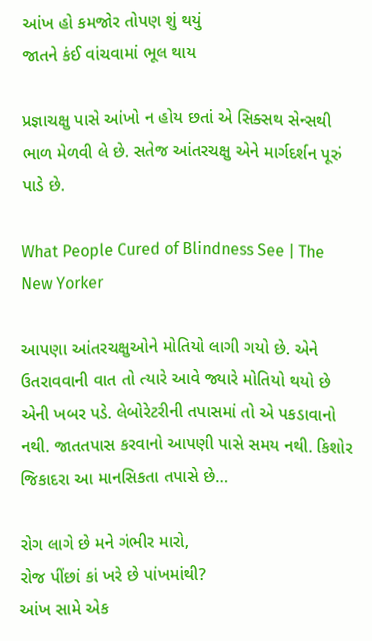આંખ હો કમજોર તોપણ શું થયું
જાતને કંઈ વાંચવામાં ભૂલ થાય

પ્રજ્ઞાચક્ષુ પાસે આંખો ન હોય છતાં એ સિક્સથ સેન્સથી ભાળ મેળવી લે છે. સતેજ આંતરચક્ષુ એને માર્ગદર્શન પૂરું પાડે છે.

What People Cured of Blindness See | The New Yorker

આપણા આંતરચક્ષુઓને મોતિયો લાગી ગયો છે. એને ઉતરાવવાની વાત તો ત્યારે આવે જ્યારે મોતિયો થયો છે એની ખબર પડે. લેબોરેટરીની તપાસમાં તો એ પકડાવાનો નથી. જાતતપાસ કરવાનો આપણી પાસે સમય નથી. કિશોર જિકાદરા આ માનસિકતા તપાસે છે…

રોગ લાગે છે મને ગંભીર મારો,
રોજ પીંછાં કાં ખરે છે પાંખમાંથી?
આંખ સામે એક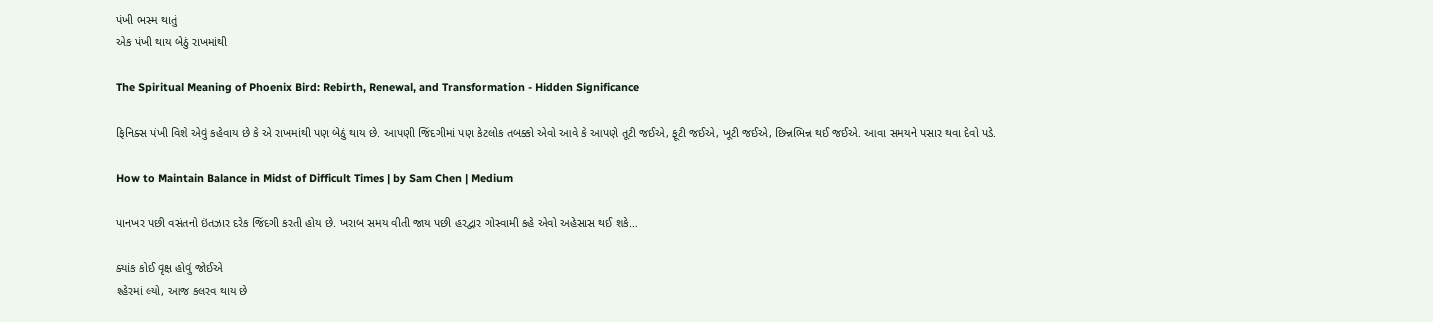પંખી ભસ્મ થાતું
એક પંખી થાય બેઠું રાખમાંથી

The Spiritual Meaning of Phoenix Bird: Rebirth, Renewal, and Transformation - Hidden Significance

ફિનિક્સ પંખી વિશે એવું કહેવાય છે કે એ રાખમાંથી પણ બેઠું થાય છે. આપણી જિંદગીમાં પણ કેટલોક તબક્કો એવો આવે કે આપણે તૂટી જઈએ, ફૂટી જઈએ, ખૂટી જઈએ, છિન્નભિન્ન થઈ જઈએ. આવા સમયને પસાર થવા દેવો પડે.

How to Maintain Balance in Midst of Difficult Times | by Sam Chen | Medium

પાનખર પછી વસંતનો ઇંતઝાર દરેક જિંદગી કરતી હોય છે. ખરાબ સમય વીતી જાય પછી હરદ્વાર ગોસ્વામી કહે એવો અહેસાસ થઈ શકે…

ક્યાંક કોઈ વૃક્ષ હોવું જોઈએ
શ્હેરમાં લ્યો, આજ કલરવ થાય છે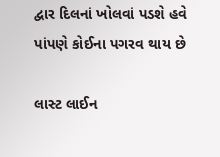દ્વાર દિલનાં ખોલવાં પડશે હવે
પાંપણે કોઈના પગરવ થાય છે

લાસ્ટ લાઈન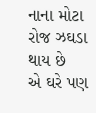નાના મોટા રોજ ઝઘડા થાય છે
એ ઘરે પણ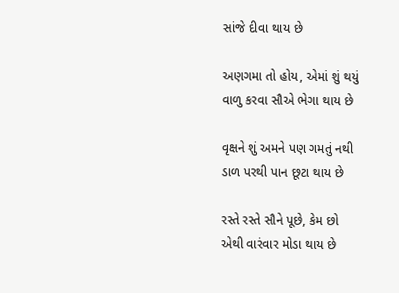સાંજે દીવા થાય છે

અણગમા તો હોય, એમાં શું થયું
વાળુ કરવા સૌએ ભેગા થાય છે

વૃક્ષને શું અમને પણ ગમતું નથી
ડાળ પરથી પાન છૂટા થાય છે

રસ્તે રસ્તે સૌને પૂછે, કેમ છો
એથી વારંવાર મોડા થાય છે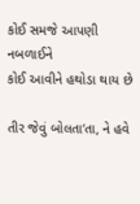કોઈ સમજે આપણી નબળાઈને
કોઈ આવીને હથોડા થાય છે

તીર જેવું બોલતા’તા, ને હવે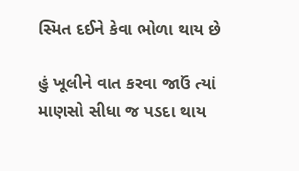સ્મિત દઈને કેવા ભોળા થાય છે

હું ખૂલીને વાત કરવા જાઉં ત્યાં
માણસો સીધા જ પડદા થાય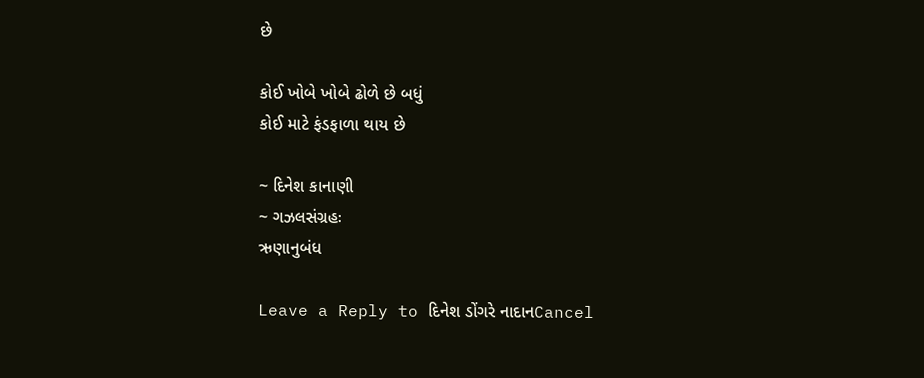છે

કોઈ ખોબે ખોબે ઢોળે છે બધું
કોઈ માટે ફંડફાળા થાય છે

~ દિનેશ કાનાણી
~ ગઝલસંગ્રહઃ
ઋણાનુબંધ

Leave a Reply to દિનેશ ડોંગરે નાદાનCancel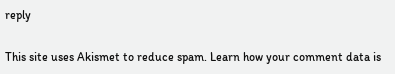reply

This site uses Akismet to reduce spam. Learn how your comment data is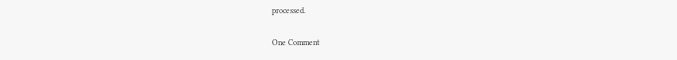processed.

One Comment